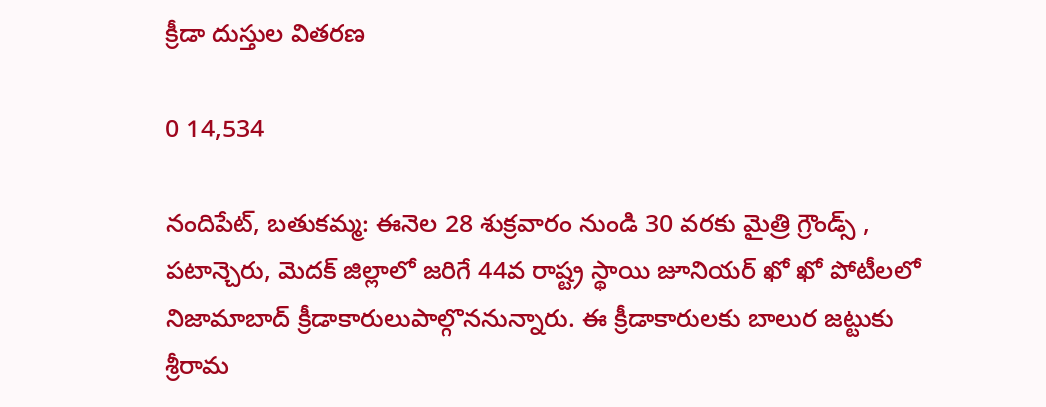క్రీడా దుస్తుల వితరణ

0 14,534

నందిపేట్, బతుకమ్మ: ఈనెల 28 శుక్రవారం నుండి 30 వరకు మైత్రి గ్రౌండ్స్ , పటాన్చెరు, మెదక్ జిల్లాలో జరిగే 44వ రాష్ట్ర స్థాయి జూనియర్ ఖో ఖో పోటీలలో నిజామాబాద్ క్రీడాకారులుపాల్గొననున్నారు. ఈ క్రీడాకారులకు బాలుర జట్టుకు శ్రీరామ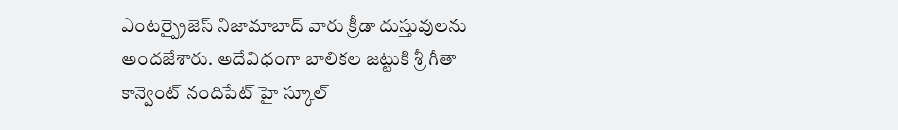ఎంటర్ప్రైజెస్ నిజామాబాద్ వారు క్రీడా దుస్తువులను అందజేశారు. అదేవిధంగా బాలికల జట్టుకి శ్రీ గీతా కాన్వెంట్ నందిపేట్ హై స్కూల్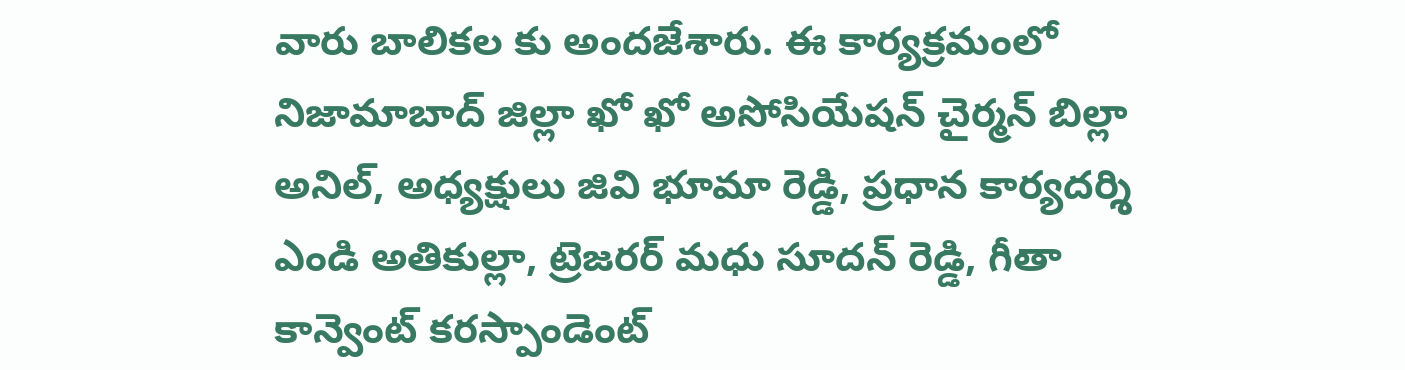వారు బాలికల కు అందజేశారు. ఈ కార్యక్రమంలో నిజామాబాద్ జిల్లా ఖో ఖో అసోసియేషన్ చైర్మన్ బిల్లా అనిల్, అధ్యక్షులు జివి భూమా రెడ్డి, ప్రధాన కార్యదర్శి ఎండి అతికుల్లా, ట్రెజరర్ మధు సూదన్ రెడ్డి, గీతా కాన్వెంట్ కరస్పాండెంట్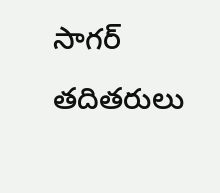సాగర్  తదితరులు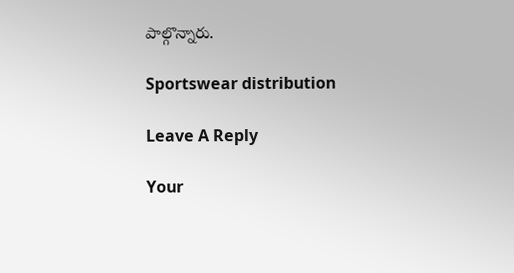పాల్గొన్నారు.

Sportswear distribution

Leave A Reply

Your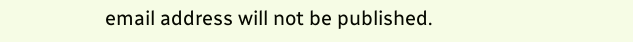email address will not be published.